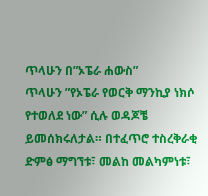ጥላሁን በ”ኦፔራ ሐውስ”
ጥላሁን ”የኦፔራ የወርቅ ማንኪያ ነክሶ የተወለደ ነው” ሲሉ ወዳጆቼ ይመሰክሩለታል። በተፈጥሮ ተስረቅራቂ ድምፅ ማግኘቱ፣ መልከ መልካምነቱ፣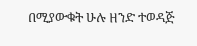በሚያውቁት ሁሉ ዘንድ ተወዳጅ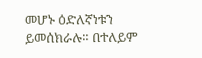መሆኑ ዕድለኛነቱን ይመሰክራሉ። በተለይም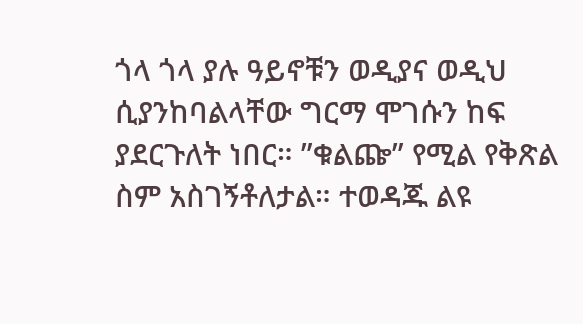ጎላ ጎላ ያሉ ዓይኖቹን ወዲያና ወዲህ ሲያንከባልላቸው ግርማ ሞገሱን ከፍ ያደርጉለት ነበር። ”ቁልጬ” የሚል የቅጽል ስም አስገኝቶለታል። ተወዳጁ ልዩ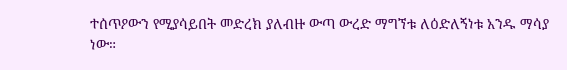ተሰጥዖውን የሚያሳይበት መድረክ ያለብዙ ውጣ ውረድ ማግኘቱ ለዕድለኝነቱ አንዱ ማሳያ ነው።